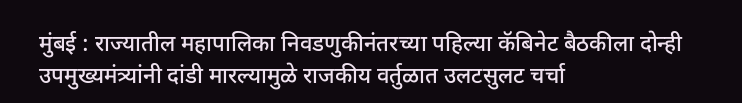मुंबई : राज्यातील महापालिका निवडणुकीनंतरच्या पहिल्या कॅबिनेट बैठकीला दोन्ही उपमुख्यमंत्र्यांनी दांडी मारल्यामुळे राजकीय वर्तुळात उलटसुलट चर्चा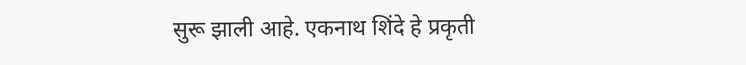सुरू झाली आहे. एकनाथ शिंदे हे प्रकृती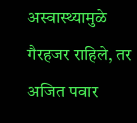अस्वास्थ्यामुळे गैरहजर राहिले, तर अजित पवार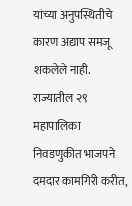यांच्या अनुपस्थितीचे कारण अद्याप समजू शकलेले नाही.
राज्यातील २९ महापालिका निवडणुकीत भाजपने दमदार कामगिरी करीत,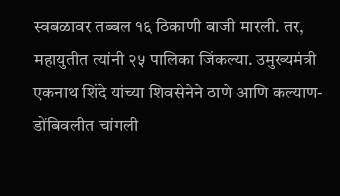स्वबळावर तब्बल १६ ठिकाणी बाजी मारली. तर, महायुतीत त्यांनी २५ पालिका जिंकल्या. उमुख्यमंत्री एकनाथ शिंदे यांच्या शिवसेनेने ठाणे आणि कल्याण-डोंबिवलीत चांगली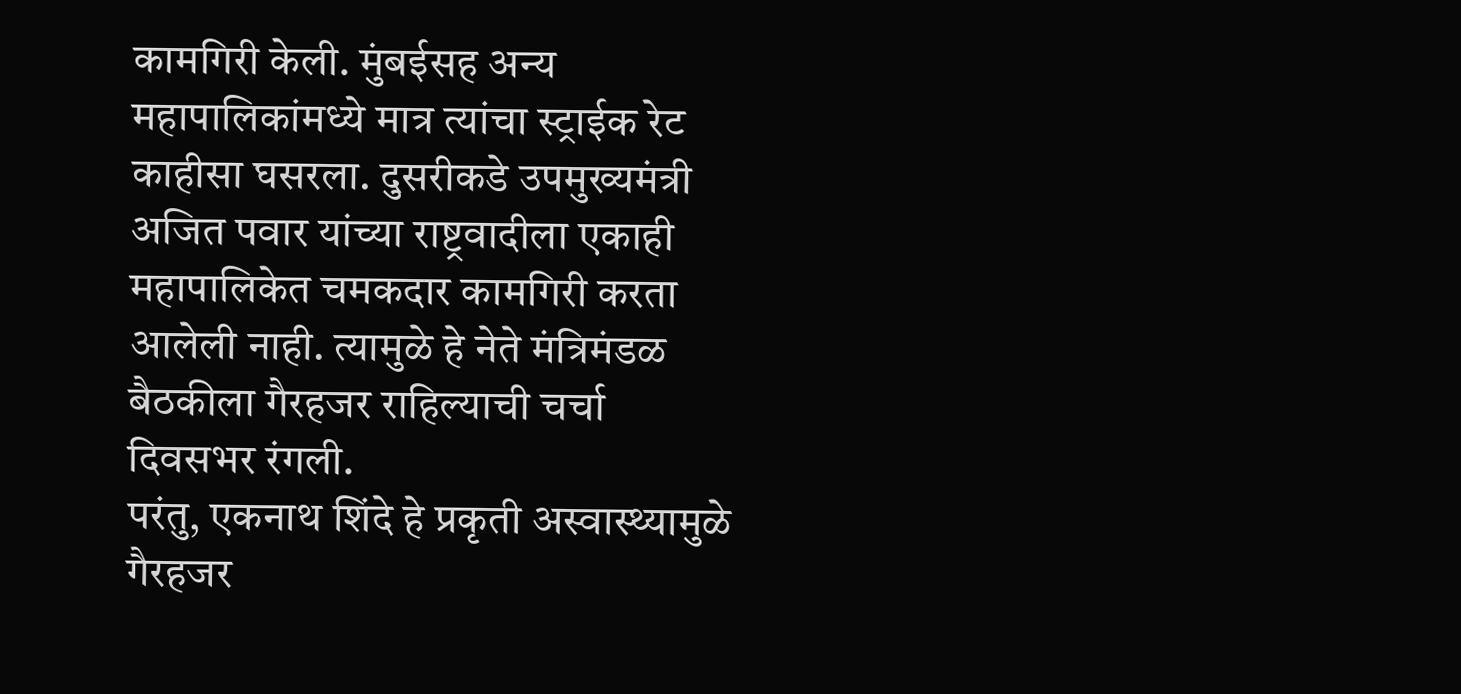कामगिरी केली. मुंबईसह अन्य महापालिकांमध्ये मात्र त्यांचा स्ट्राईक रेट काहीसा घसरला. दुसरीकडे उपमुख्यमंत्री अजित पवार यांच्या राष्ट्रवादीला एकाही महापालिकेत चमकदार कामगिरी करता आलेली नाही. त्यामुळे हे नेते मंत्रिमंडळ बैठकीला गैरहजर राहिल्याची चर्चा दिवसभर रंगली.
परंतु, एकनाथ शिंदे हे प्रकृती अस्वास्थ्यामुळे गैरहजर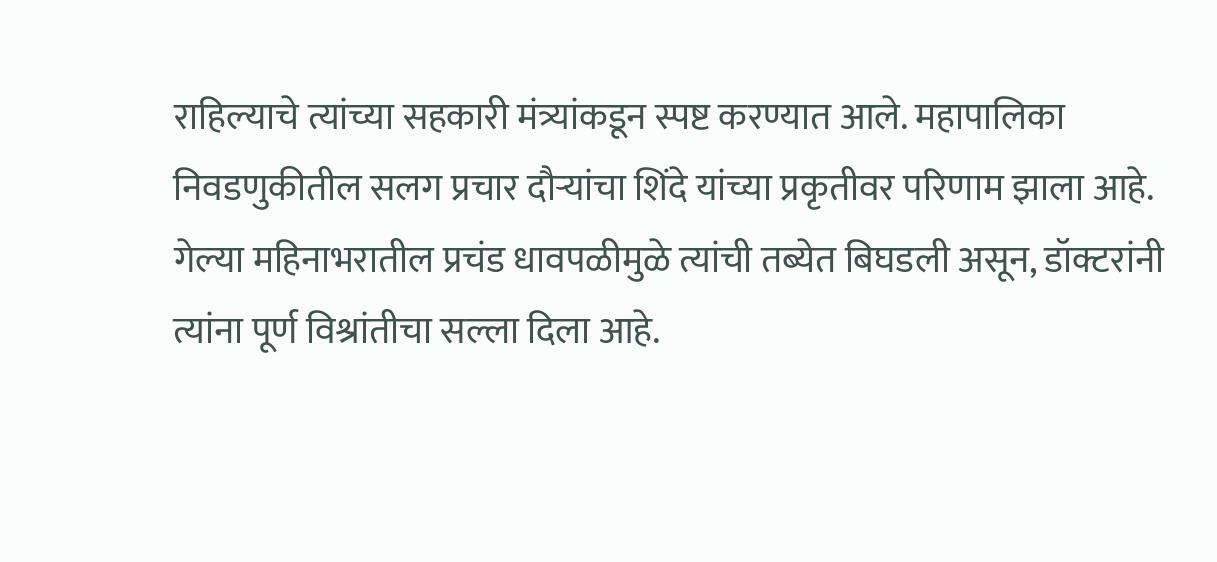राहिल्याचे त्यांच्या सहकारी मंत्र्यांकडून स्पष्ट करण्यात आले. महापालिका निवडणुकीतील सलग प्रचार दौऱ्यांचा शिंदे यांच्या प्रकृतीवर परिणाम झाला आहे. गेल्या महिनाभरातील प्रचंड धावपळीमुळे त्यांची तब्येत बिघडली असून, डॉक्टरांनी त्यांना पूर्ण विश्रांतीचा सल्ला दिला आहे.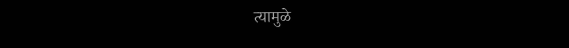त्यामुळे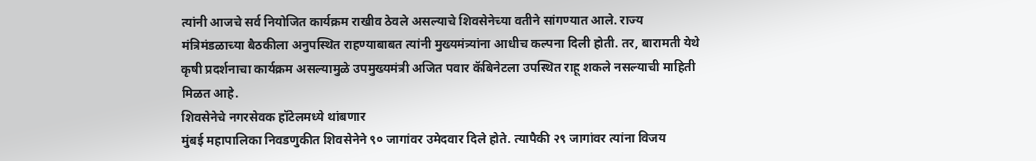त्यांनी आजचे सर्व नियोजित कार्यक्रम राखीव ठेवले असल्याचे शिवसेनेच्या वतीने सांगण्यात आले. राज्य मंत्रिमंडळाच्या बैठकीला अनुपस्थित राहण्याबाबत त्यांनी मुख्यमंत्र्यांना आधीच कल्पना दिली होती. तर, बारामती येथे कृषी प्रदर्शनाचा कार्यक्रम असल्यामुळे उपमुख्यमंत्री अजित पवार कॅबिनेटला उपस्थित राहू शकले नसल्याची माहिती मिळत आहे.
शिवसेनेचे नगरसेवक हॉटेलमध्ये थांबणार
मुंबई महापालिका निवडणुकीत शिवसेनेने ९० जागांवर उमेदवार दिले होते. त्यापैकी २९ जागांवर त्यांना विजय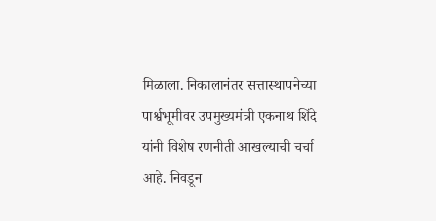मिळाला. निकालानंतर सत्तास्थापनेच्या पार्श्वभूमीवर उपमुख्यमंत्री एकनाथ शिंदे यांनी विशेष रणनीती आखल्याची चर्चा आहे. निवडून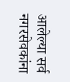आलेल्या सर्व नगरसेवकांना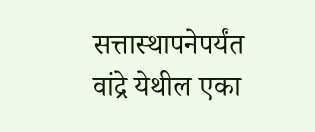सत्तास्थापनेपर्यंत वांद्रे येथील एका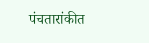पंचतारांकीत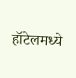हॉटेलमध्ये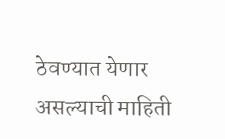ठेवण्यात येणार असल्याची माहिती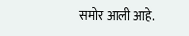समोर आली आहे.